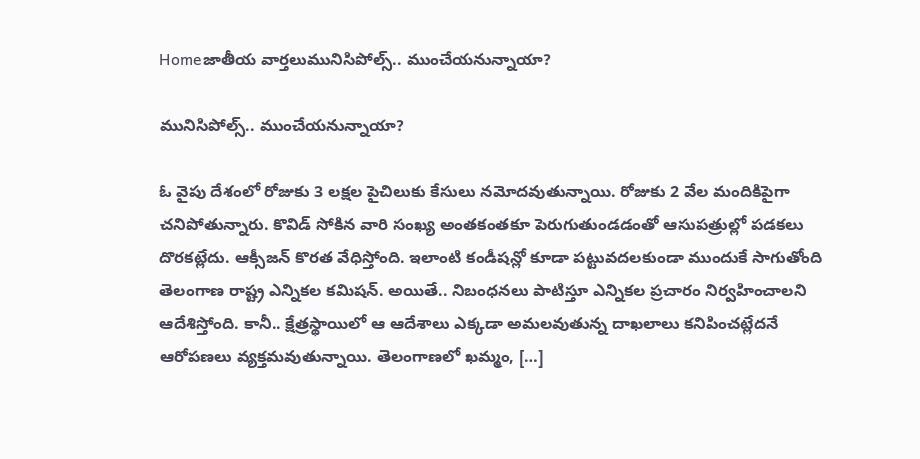Homeజాతీయ వార్తలుమునిసిపోల్స్.. ముంచేయనున్నాయా?

మునిసిపోల్స్.. ముంచేయనున్నాయా?

ఓ వైపు దేశంలో రోజుకు 3 ల‌క్ష‌ల పైచిలుకు కేసులు న‌మోద‌వుతున్నాయి. రోజుకు 2 వేల మందికిపైగా చ‌నిపోతున్నారు. కొవిడ్ సోకిన వారి సంఖ్య అంత‌కంత‌కూ పెరుగుతుండ‌డంతో ఆసుప‌త్రుల్లో ప‌డ‌క‌లు దొర‌క‌ట్లేదు. ఆక్సీజ‌న్ కొర‌త వేధిస్తోంది. ఇలాంటి కండీష‌న్లో కూడా ప‌ట్టువ‌ద‌లకుండా ముందుకే సాగుతోంది తెలంగాణ రాష్ట్ర‌ ఎన్నిక‌ల క‌మిష‌న్. అయితే.. నిబంధ‌న‌లు పాటిస్తూ ఎన్నిక‌ల ప్ర‌చారం నిర్వ‌హించాల‌ని ఆదేశిస్తోంది. కానీ.. క్షేత్ర‌స్థాయిలో ఆ ఆదేశాలు ఎక్క‌డా అమ‌ల‌వుతున్న దాఖ‌లాలు క‌నిపించ‌ట్లేదనే ఆరోప‌ణ‌లు వ్య‌క్త‌మ‌వుతున్నాయి. తెలంగాణ‌లో ఖ‌మ్మం, […]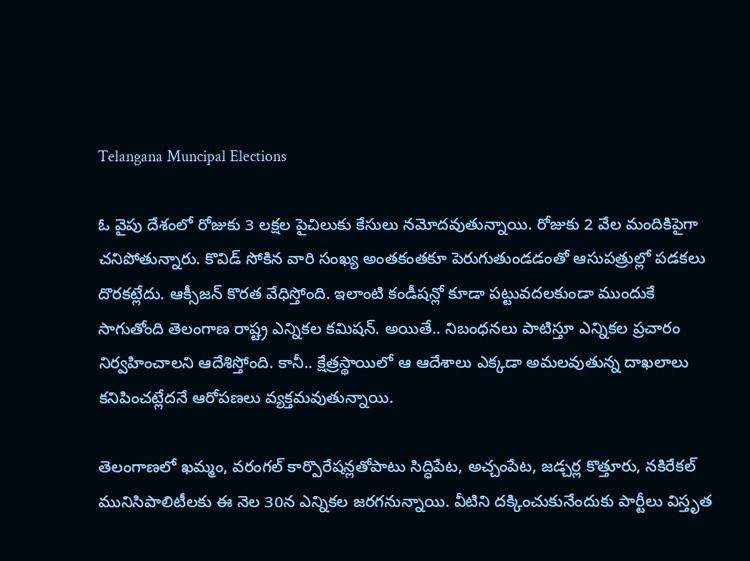Telangana Muncipal Elections

ఓ వైపు దేశంలో రోజుకు 3 ల‌క్ష‌ల పైచిలుకు కేసులు న‌మోద‌వుతున్నాయి. రోజుకు 2 వేల మందికిపైగా చ‌నిపోతున్నారు. కొవిడ్ సోకిన వారి సంఖ్య అంత‌కంత‌కూ పెరుగుతుండ‌డంతో ఆసుప‌త్రుల్లో ప‌డ‌క‌లు దొర‌క‌ట్లేదు. ఆక్సీజ‌న్ కొర‌త వేధిస్తోంది. ఇలాంటి కండీష‌న్లో కూడా ప‌ట్టువ‌ద‌లకుండా ముందుకే సాగుతోంది తెలంగాణ రాష్ట్ర‌ ఎన్నిక‌ల క‌మిష‌న్. అయితే.. నిబంధ‌న‌లు పాటిస్తూ ఎన్నిక‌ల ప్ర‌చారం నిర్వ‌హించాల‌ని ఆదేశిస్తోంది. కానీ.. క్షేత్ర‌స్థాయిలో ఆ ఆదేశాలు ఎక్క‌డా అమ‌ల‌వుతున్న దాఖ‌లాలు క‌నిపించ‌ట్లేదనే ఆరోప‌ణ‌లు వ్య‌క్త‌మ‌వుతున్నాయి.

తెలంగాణ‌లో ఖ‌మ్మం, వ‌రంగ‌ల్ కార్పొరేష‌న్ల‌తోపాటు సిద్ధిపేట‌, అచ్చంపేట‌, జ‌డ్చ‌ర్ల కొత్తూరు, న‌కిరేక‌ల్ మునిసిపాలిటీల‌కు ఈ నెల 30న‌ ఎన్నిక‌ల జ‌ర‌గ‌నున్నాయి. వీటిని ద‌క్కించుకునేందుకు పార్టీలు విస్తృత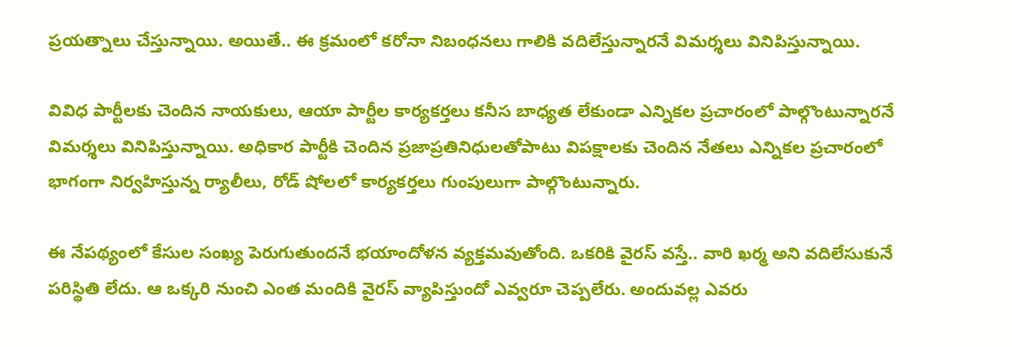ప్ర‌య‌త్నాలు చేస్తున్నాయి. అయితే.. ఈ క్ర‌మంలో క‌రోనా నిబంధ‌న‌లు గాలికి వ‌దిలేస్తున్నార‌నే విమ‌ర్శ‌లు వినిపిస్తున్నాయి.

వివిధ పార్టీల‌కు చెందిన నాయ‌కులు, ఆయా పార్టీల కార్య‌క‌ర్త‌లు క‌నీస బాధ్య‌త లేకుండా ఎన్నిక‌ల ప్ర‌చారంలో పాల్గొంటున్నార‌నే విమ‌ర్శ‌లు వినిపిస్తున్నాయి. అధికార పార్టీకి చెందిన ప్ర‌జాప్ర‌తినిధుల‌తోపాటు విప‌క్షాల‌కు చెందిన నేత‌లు ఎన్నిక‌ల ప్ర‌చారంలో భాగంగా నిర్వ‌హిస్తున్న ర్యాలీలు, రోడ్ షోల‌లో కార్య‌క‌ర్త‌లు గుంపులుగా పాల్గొంటున్నారు.

ఈ నేప‌థ్యంలో కేసుల సంఖ్య పెరుగుతుంద‌నే భ‌యాందోళ‌న వ్య‌క్త‌మ‌వుతోంది. ఒక‌రికి వైర‌స్ వ‌స్తే.. వారి ఖ‌ర్మ అని వ‌దిలేసుకునే ప‌రిస్థితి లేదు. ఆ ఒక్క‌రి నుంచి ఎంత మందికి వైర‌స్ వ్యాపిస్తుందో ఎవ్వ‌రూ చెప్ప‌లేరు. అందువ‌ల్ల ఎవ‌రు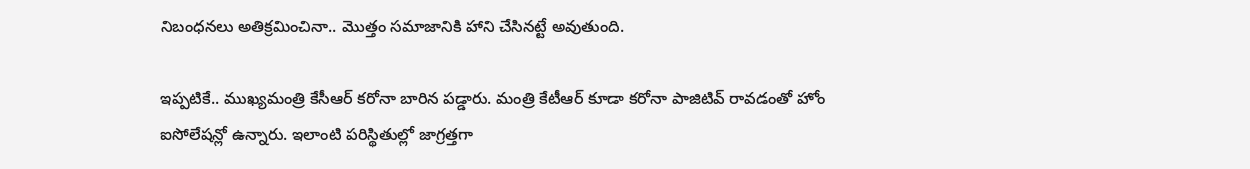నిబంధ‌న‌లు అతిక్ర‌మించినా.. మొత్తం స‌మాజానికి హాని చేసిన‌ట్టే అవుతుంది.

ఇప్ప‌టికే.. ముఖ్య‌మంత్రి కేసీఆర్ క‌రోనా బారిన ప‌డ్డారు. మంత్రి కేటీఆర్ కూడా క‌రోనా పాజిటివ్ రావ‌డంతో హోం ఐసోలేష‌న్లో ఉన్నారు. ఇలాంటి ప‌రిస్థితుల్లో జాగ్ర‌త్త‌గా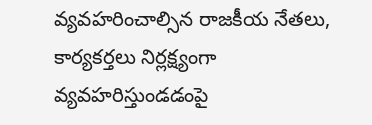వ్య‌వ‌హ‌రించాల్సిన రాజ‌కీయ నేత‌లు, కార్య‌క‌ర్త‌లు నిర్ల‌క్ష్యంగా వ్య‌వ‌హ‌రిస్తుండ‌డంపై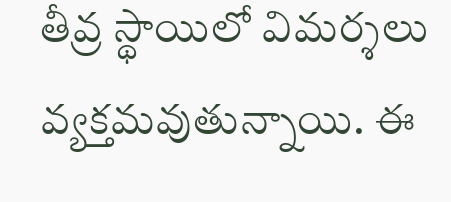తీవ్ర స్థాయిలో విమ‌ర్శ‌లు వ్య‌క్త‌మ‌వుతున్నాయి. ఈ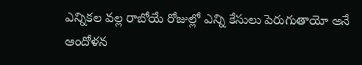ఎన్నిక‌ల వ‌ల్ల రాబోయే రోజుల్లో ఎన్ని కేసులు పెరుగుతాయో అనే ఆందోళ‌న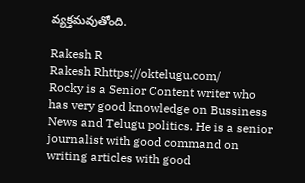వ్య‌క్త‌మ‌వుతోంది.

Rakesh R
Rakesh Rhttps://oktelugu.com/
Rocky is a Senior Content writer who has very good knowledge on Bussiness News and Telugu politics. He is a senior journalist with good command on writing articles with good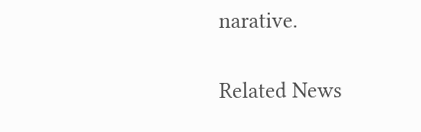narative.

Related News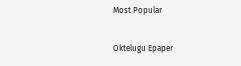Most Popular

Oktelugu Epaper